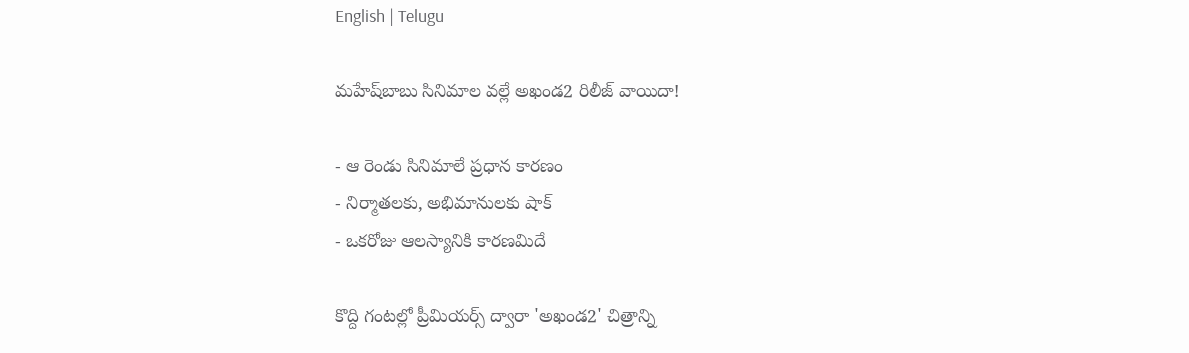English | Telugu

మహేష్‌బాబు సినిమాల వల్లే అఖండ2 రిలీజ్‌ వాయిదా!

- ఆ రెండు సినిమాలే ప్ర‌ధాన కార‌ణం
- నిర్మాత‌ల‌కు, అభిమానుల‌కు షాక్‌
- ఒక‌రోజు ఆల‌స్యానికి కార‌ణ‌మిదే

కొద్ది గంటల్లో ప్రీమియర్స్‌ ద్వారా 'అఖండ2' చిత్రాన్ని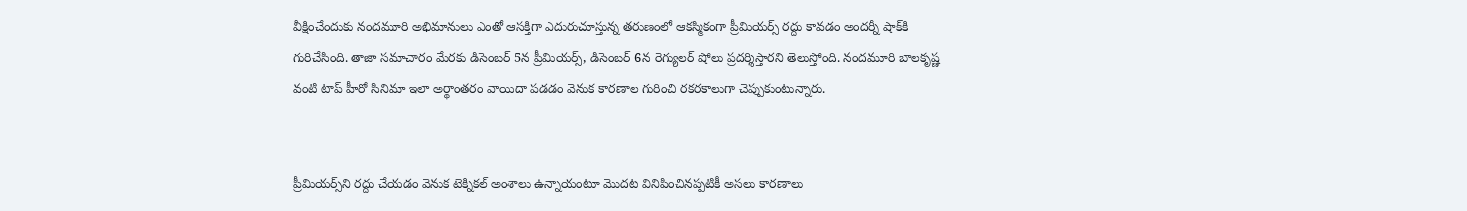వీక్షించేందుకు నందమూరి అభిమానులు ఎంతో ఆసక్తిగా ఎదురుచూస్తున్న తరుణంలో ఆకస్మికంగా ప్రీమియర్స్‌ రద్దు కావడం అందర్నీ షాక్‌కి గురిచేసింది. తాజా సమాచారం మేరకు డిసెంబర్‌ 5న ప్రీమియర్స్‌, డిసెంబర్‌ 6న రెగ్యులర్‌ షోలు ప్రదర్శిస్తారని తెలుస్తోంది. నందమూరి బాలకృష్ణ వంటి టాప్‌ హీరో సినిమా ఇలా అర్థాంతరం వాయిదా పడడం వెనుక కారణాల గురించి రకరకాలుగా చెప్పుకుంటున్నారు.


ప్రీమియర్స్‌ని రద్దు చేయడం వెనుక టెక్నికల్‌ అంశాలు ఉన్నాయంటూ మొదట వినిపించినప్పటికీ అసలు కారణాలు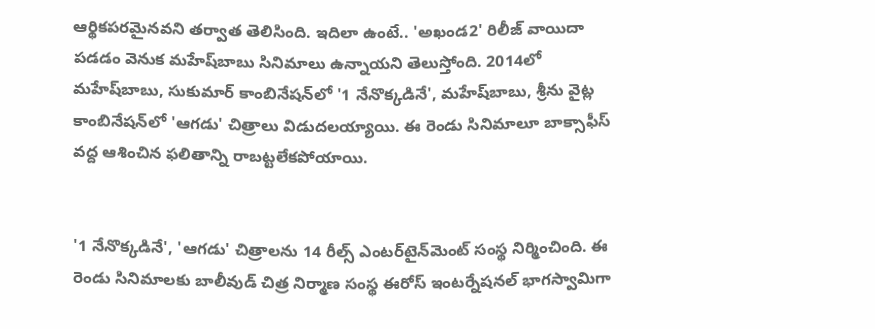ఆర్థికపరమైనవని తర్వాత తెలిసింది. ఇదిలా ఉంటే.. 'అఖండ2' రిలీజ్‌ వాయిదా పడడం వెనుక మహేష్‌బాబు సినిమాలు ఉన్నాయని తెలుస్తోంది. 2014లో మహేష్‌బాబు, సుకుమార్‌ కాంబినేషన్‌లో '1 నేనొక్కడినే', మహేష్‌బాబు, శ్రీను వైట్ల కాంబినేషన్‌లో 'ఆగడు' చిత్రాలు విడుదలయ్యాయి. ఈ రెండు సినిమాలూ బాక్సాఫీస్‌ వద్ద ఆశించిన ఫలితాన్ని రాబట్టలేకపోయాయి.


'1 నేనొక్కడినే', 'ఆగడు' చిత్రాలను 14 రీల్స్‌ ఎంటర్‌టైన్‌మెంట్‌ సంస్థ నిర్మించింది. ఈ రెండు సినిమాలకు బాలీవుడ్‌ చిత్ర నిర్మాణ సంస్థ ఈరోస్‌ ఇంటర్నేషనల్‌ భాగస్వామిగా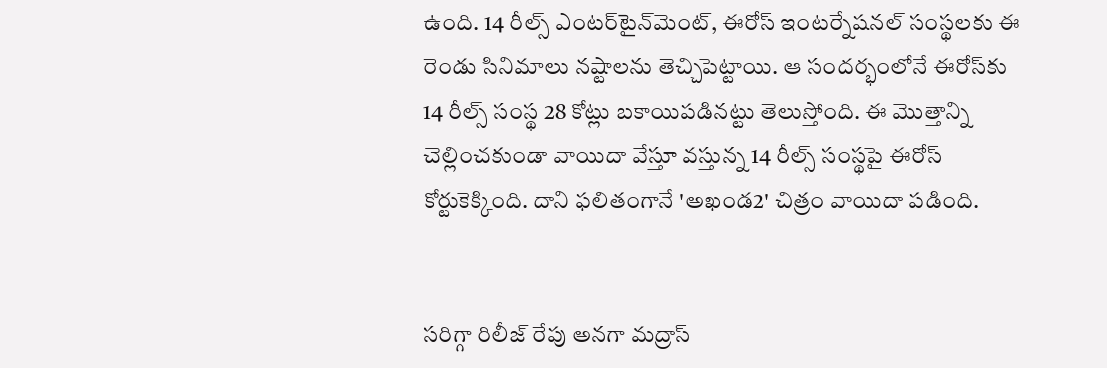ఉంది. 14 రీల్స్‌ ఎంటర్‌టైన్‌మెంట్‌, ఈరోస్‌ ఇంటర్నేషనల్‌ సంస్థలకు ఈ రెండు సినిమాలు నష్టాలను తెచ్చిపెట్టాయి. ఆ సందర్భంలోనే ఈరోస్‌కు 14 రీల్స్‌ సంస్థ 28 కోట్లు బకాయిపడినట్టు తెలుస్తోంది. ఈ మొత్తాన్ని చెల్లించకుండా వాయిదా వేస్తూ వస్తున్న 14 రీల్స్‌ సంస్థపై ఈరోస్‌ కోర్టుకెక్కింది. దాని ఫలితంగానే 'అఖండ2' చిత్రం వాయిదా పడింది.


సరిగ్గా రిలీజ్‌ రేపు అనగా మద్రాస్‌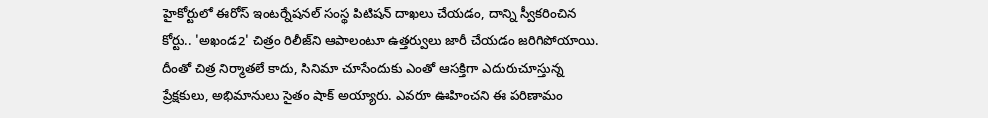హైకోర్టులో ఈరోస్‌ ఇంటర్నేషనల్‌ సంస్థ పిటిషన్‌ దాఖలు చేయడం, దాన్ని స్వీకరించిన కోర్టు.. 'అఖండ2' చిత్రం రిలీజ్‌ని ఆపాలంటూ ఉత్తర్వులు జారీ చేయడం జరిగిపోయాయి. దీంతో చిత్ర నిర్మాతలే కాదు, సినిమా చూసేందుకు ఎంతో ఆసక్తిగా ఎదురుచూస్తున్న ప్రేక్షకులు, అభిమానులు సైతం షాక్‌ అయ్యారు. ఎవరూ ఊహించని ఈ పరిణామం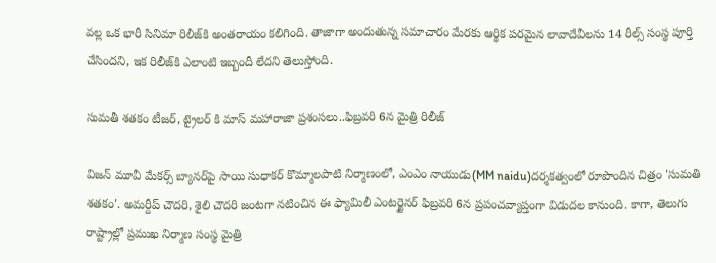వల్ల ఒక భారీ సినిమా రిలీజ్‌కి అంతరాయం కలిగింది. తాజాగా అందుతున్న సమాచారం మేరకు ఆర్థిక పరమైన లావాదేవీలను 14 రీల్స్‌ సంస్థ పూర్తి చేసిందని, ఇక రిలీజ్‌కి ఎలాంటి ఇబ్బందీ లేదని తెలుస్తోంది.

సుమతీ శతకం టీజర్, ట్రైలర్ కి మాస్ మహారాజా ప్రశంసలు..ఫిబ్రవరి 6న మైత్రి రిలీజ్

విజన్ మూవీ మేకర్స్ బ్యానర్‌పై సాయి సుధాకర్ కొమ్మాలపాటి నిర్మాణంలో, ఎంఎం నాయుడు(MM naidu)దర్శకత్వంలో రూపొందిన చిత్రం 'సుమతి శతకం'. అమర్దీప్ చౌదరి, శైలి చౌదరి జంటగా నటించిన ఈ ఫ్యామిలీ ఎంటర్టైనర్ ఫిబ్రవరి 6న ప్రపంచవ్యాప్తంగా విడుదల కానుంది. కాగా, తెలుగు రాష్ట్రాల్లో ప్రముఖ నిర్మాణ సంస్థ మైత్రి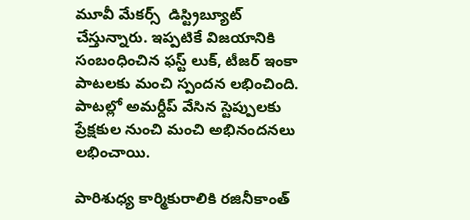మూవీ మేకర్స్  డిస్ట్రిబ్యూట్ చేస్తున్నారు. ఇప్పటికే విజయానికి సంబంధించిన ఫస్ట్ లుక్, టీజర్ ఇంకా పాటలకు మంచి స్పందన లభించింది. పాటల్లో అమర్దీప్ వేసిన స్టెప్పులకు ప్రేక్షకుల నుంచి మంచి అభినందనలు లభించాయి.

పారిశుధ్య కార్మికురాలికి రజినీకాంత్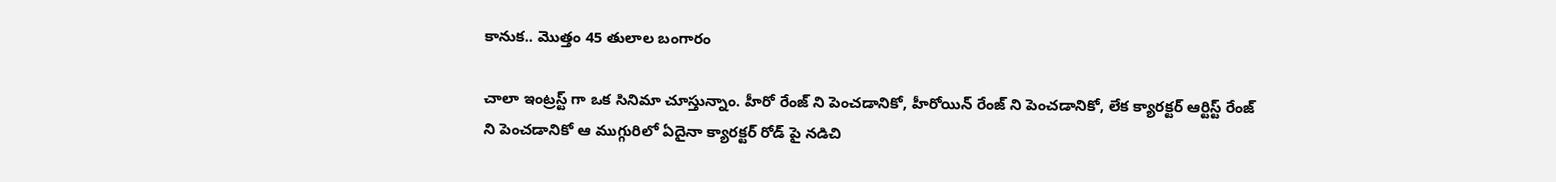కానుక.. మొత్తం 45 తులాల బంగారం

చాలా ఇంట్రస్ట్ గా ఒక సినిమా చూస్తున్నాం. హీరో రేంజ్ ని పెంచడానికో, హీరోయిన్ రేంజ్ ని పెంచడానికో, లేక క్యారక్టర్ ఆర్టిస్ట్ రేంజ్ ని పెంచడానికో ఆ ముగ్గురిలో ఏదైనా క్యారక్టర్ రోడ్ పై నడిచి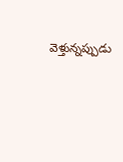వెళ్తున్నప్పుడు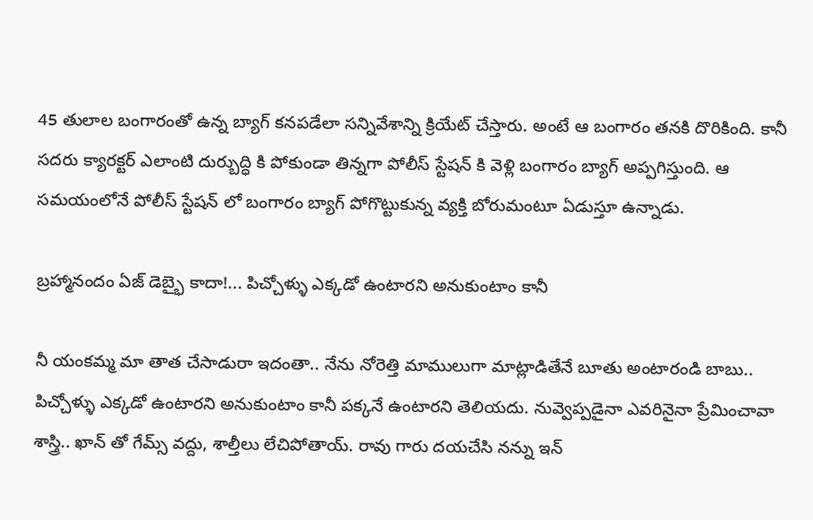45 తులాల బంగారంతో ఉన్న బ్యాగ్ కనపడేలా సన్నివేశాన్ని క్రియేట్ చేస్తారు. అంటే ఆ బంగారం తనకి దొరికింది. కానీ సదరు క్యారక్టర్ ఎలాంటి దుర్బుద్ధి కి పోకుండా తిన్నగా పోలీస్ స్టేషన్ కి వెళ్లి బంగారం బ్యాగ్ అప్పగిస్తుంది. ఆ సమయంలోనే పోలీస్ స్టేషన్ లో బంగారం బ్యాగ్ పోగొట్టుకున్న వ్యక్తి బోరుమంటూ ఏడుస్తూ ఉన్నాడు.

బ్రహ్మానందం ఏజ్ డెబ్భై కాదా!... పిచ్చోళ్ళు ఎక్కడో ఉంటారని అనుకుంటాం కానీ

నీ యంకమ్మ మా తాత చేసాడురా ఇదంతా.. నేను నోరెత్తి మాములుగా మాట్లాడితేనే బూతు అంటారండి బాబు.. పిచ్చోళ్ళు ఎక్కడో ఉంటారని అనుకుంటాం కానీ పక్కనే ఉంటారని తెలియదు. నువ్వెప్పడైనా ఎవరినైనా ప్రేమించావా శాస్త్రి.. ఖాన్ తో గేమ్స్ వద్దు, శాల్తీలు లేచిపోతాయ్. రావు గారు దయచేసి నన్ను ఇన్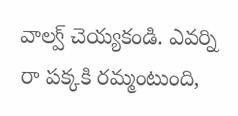వాల్వ్ చెయ్యకండి. ఎవర్ని రా పక్కకి రమ్మంటుంది,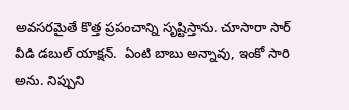అవసరమైతే కొత్త ప్రపంచాన్ని సృష్టిస్తాను. చూసారా సార్ వీడి డబుల్ యాక్షన్.  ఏంటి బాబు అన్నావు, ఇంకో సారి అను. నిప్పుని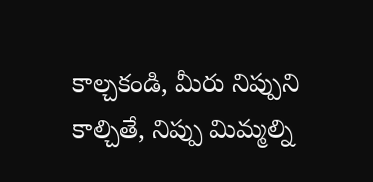కాల్చకండి, మీరు నిప్పుని కాల్చితే, నిప్పు మిమ్మల్ని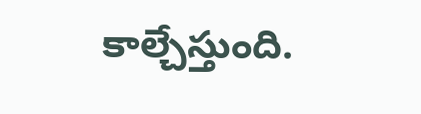కాల్చేస్తుంది.